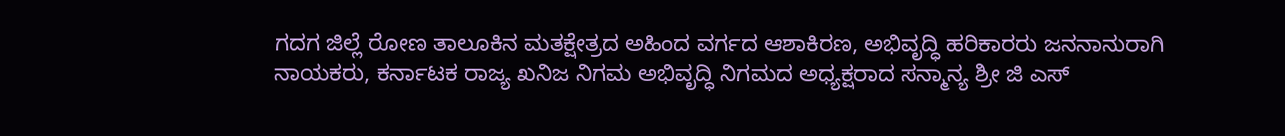ಗದಗ ಜಿಲ್ಲೆ ರೋಣ ತಾಲೂಕಿನ ಮತಕ್ಷೇತ್ರದ ಅಹಿಂದ ವರ್ಗದ ಆಶಾಕಿರಣ, ಅಭಿವೃದ್ಧಿ ಹರಿಕಾರರು ಜನನಾನುರಾಗಿ ನಾಯಕರು, ಕರ್ನಾಟಕ ರಾಜ್ಯ ಖನಿಜ ನಿಗಮ ಅಭಿವೃದ್ಧಿ ನಿಗಮದ ಅಧ್ಯಕ್ಷರಾದ ಸನ್ಮಾನ್ಯ ಶ್ರೀ ಜಿ ಎಸ್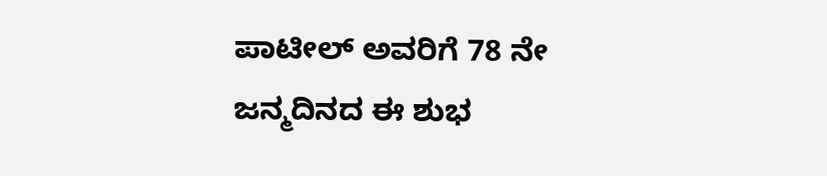ಪಾಟೀಲ್ ಅವರಿಗೆ 78 ನೇ ಜನ್ಮದಿನದ ಈ ಶುಭ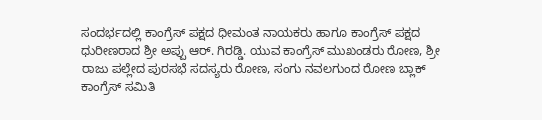ಸಂದರ್ಭದಲ್ಲಿ ಕಾಂಗ್ರೆಸ್ ಪಕ್ಷದ ಧೀಮಂತ ನಾಯಕರು ಹಾಗೂ ಕಾಂಗ್ರೆಸ್ ಪಕ್ಷದ ಧುರೀಣರಾದ ಶ್ರೀ ಅಪ್ಪು ಆರ್. ಗಿರಡ್ಡಿ. ಯುವ ಕಾಂಗ್ರೆಸ್ ಮುಖಂಡರು ರೋಣ, ಶ್ರೀ ರಾಜು ಪಲ್ಲೇದ ಪುರಸಭೆ ಸದಸ್ಯರು ರೋಣ, ಸಂಗು ನವಲಗುಂದ ರೋಣ ಬ್ಲಾಕ್ ಕಾಂಗ್ರೆಸ್ ಸಮಿತಿ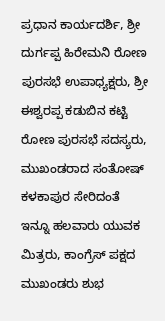ಪ್ರಧಾನ ಕಾರ್ಯದರ್ಶಿ, ಶ್ರೀ ದುರ್ಗಪ್ಪ ಹಿರೇಮನಿ ರೋಣ ಪುರಸಭೆ ಉಪಾಧ್ಯಕ್ಷರು, ಶ್ರೀ ಈಶ್ವರಪ್ಪ ಕಡುಬಿನ ಕಟ್ಟಿ ರೋಣ ಪುರಸಭೆ ಸದಸ್ಯರು, ಮುಖಂಡರಾದ ಸಂತೋಷ್ ಕಳಕಾಪುರ ಸೇರಿದಂತೆ ಇನ್ನೂ ಹಲವಾರು ಯುವಕ ಮಿತ್ರರು, ಕಾಂಗ್ರೆಸ್ ಪಕ್ಷದ ಮುಖಂಡರು ಶುಭ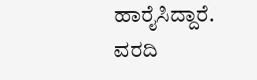ಹಾರೈಸಿದ್ದಾರೆ.
ವರದಿ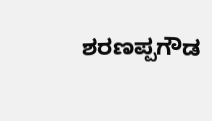ಶರಣಪ್ಪಗೌಡ